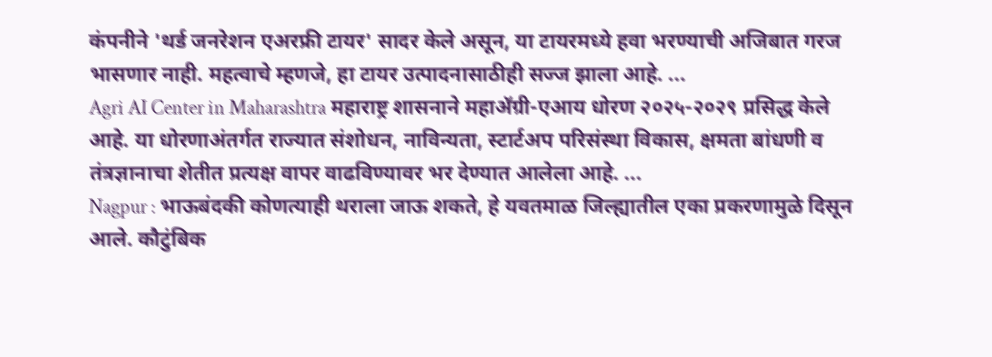कंपनीने 'थर्ड जनरेशन एअरफ्री टायर' सादर केले असून, या टायरमध्ये हवा भरण्याची अजिबात गरज भासणार नाही. महत्वाचे म्हणजे, हा टायर उत्पादनासाठीही सज्ज झाला आहे. ...
Agri AI Center in Maharashtra महाराष्ट्र शासनाने महाॲग्री-एआय धोरण २०२५-२०२९ प्रसिद्ध केले आहे. या धोरणाअंतर्गत राज्यात संशोधन, नाविन्यता, स्टार्टअप परिसंस्था विकास, क्षमता बांधणी व तंत्रज्ञानाचा शेतीत प्रत्यक्ष वापर वाढविण्यावर भर देण्यात आलेला आहे. ...
Nagpur : भाऊबंदकी कोणत्याही थराला जाऊ शकते, हे यवतमाळ जिल्ह्यातील एका प्रकरणामुळे दिसून आले. कौटुंबिक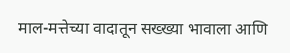माल-मत्तेच्या वादातून सख्ख्या भावाला आणि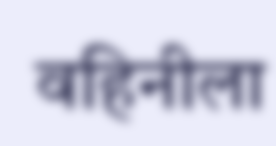वहिनीला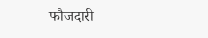फौजदारी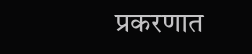प्रकरणात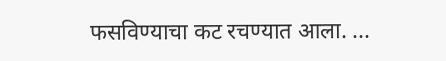फसविण्याचा कट रचण्यात आला. ...